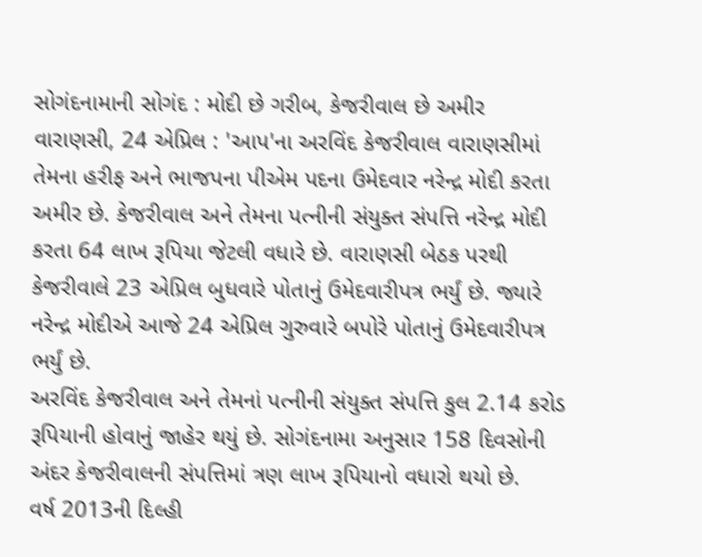સોગંદનામાની સોગંદ : મોદી છે ગરીબ, કેજરીવાલ છે અમીર
વારાણસી, 24 એપ્રિલ : 'આપ'ના અરવિંદ કેજરીવાલ વારાણસીમાં તેમના હરીફ અને ભાજપના પીએમ પદના ઉમેદવાર નરેન્દ્ર મોદી કરતા અમીર છે. કેજરીવાલ અને તેમના પત્નીની સંયુક્ત સંપત્તિ નરેન્દ્ર મોદી કરતા 64 લાખ રૂપિયા જેટલી વધારે છે. વારાણસી બેઠક પરથી કેજરીવાલે 23 એપ્રિલ બુધવારે પોતાનું ઉમેદવારીપત્ર ભર્યું છે. જ્યારે નરેન્દ્ર મોદીએ આજે 24 એપ્રિલ ગુરુવારે બપોરે પોતાનું ઉમેદવારીપત્ર ભર્યું છે.
અરવિંદ કેજરીવાલ અને તેમનાં પત્નીની સંયુક્ત સંપત્તિ કુલ 2.14 કરોડ રૂપિયાની હોવાનું જાહેર થયું છે. સોગંદનામા અનુસાર 158 દિવસોની અંદર કેજરીવાલની સંપત્તિમાં ત્રણ લાખ રૂપિયાનો વધારો થયો છે.
વર્ષ 2013ની દિલ્હી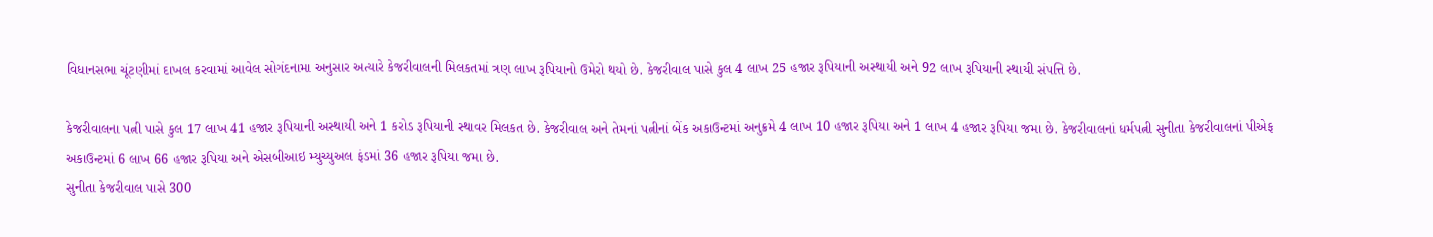વિધાનસભા ચૂંટણીમાં દાખલ કરવામાં આવેલ સોગંદનામા અનુસાર અત્યારે કેજરીવાલની મિલકતમાં ત્રણ લાખ રૂપિયાનો ઉમેરો થયો છે. કેજરીવાલ પાસે કુલ 4 લાખ 25 હજાર રૂપિયાની અસ્થાયી અને 92 લાખ રૂપિયાની સ્થાયી સંપત્તિ છે.

કેજરીવાલના પત્ની પાસે કુલ 17 લાખ 41 હજાર રૂપિયાની અસ્થાયી અને 1 કરોડ રૂપિયાની સ્થાવર મિલકત છે. કેજરીવાલ અને તેમનાં પત્નીનાં બેંક અકાઉન્ટમાં અનુક્રમે 4 લાખ 10 હજાર રૂપિયા અને 1 લાખ 4 હજાર રૂપિયા જમા છે. કેજરીવાલનાં ધર્મપત્ની સુનીતા કેજરીવાલનાં પીએફ અકાઉન્ટમાં 6 લાખ 66 હજાર રૂપિયા અને એસબીઆઇ મ્યુચ્યુઅલ ફંડમાં 36 હજાર રૂપિયા જમા છે.
સુનીતા કેજરીવાલ પાસે 300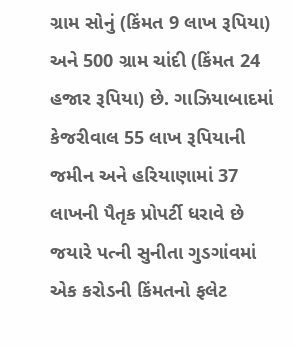ગ્રામ સોનું (કિંમત 9 લાખ રૂપિયા) અને 500 ગ્રામ ચાંદી (કિંમત 24 હજાર રૂપિયા) છે. ગાઝિયાબાદમાં કેજરીવાલ 55 લાખ રૂપિયાની જમીન અને હરિયાણામાં 37 લાખની પૈતૃક પ્રોપર્ટી ધરાવે છે જયારે પત્ની સુનીતા ગુડગાંવમાં એક કરોડની કિંમતનો ફલેટ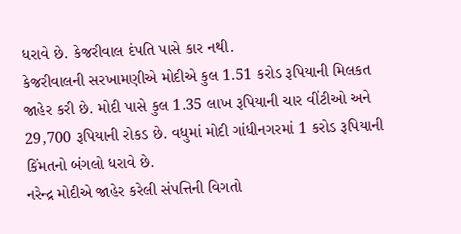ધરાવે છે. કેજરીવાલ દંપતિ પાસે કાર નથી.
કેજરીવાલની સરખામણીએ મોદીએ કુલ 1.51 કરોડ રૂપિયાની મિલકત જાહેર કરી છે. મોદી પાસે કુલ 1.35 લાખ રૂપિયાની ચાર વીંટીઓ અને 29,700 રૂપિયાની રોકડ છે. વધુમાં મોદી ગાંધીનગરમાં 1 કરોડ રૂપિયાની કિંમતનો બંગલો ધરાવે છે.
નરેન્દ્ર મોદીએ જાહેર કરેલી સંપત્તિની વિગતો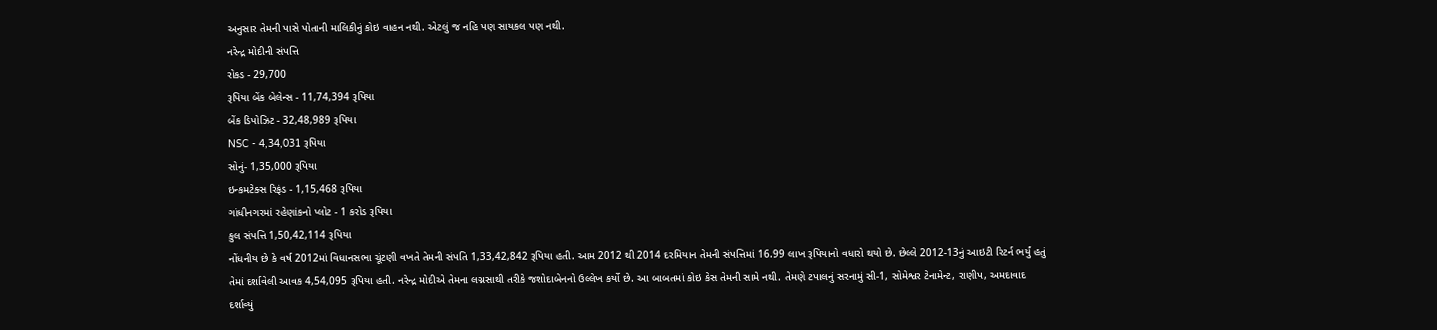અનુસાર તેમની પાસે પોતાની માલિકીનું કોઇ વાહન નથી. એટલું જ નહિ પણ સાયકલ પણ નથી.
નરેન્દ્ર મોદીની સંપત્તિ
રોકડ - 29,700
રૂપિયા બેંક બેલેન્સ - 11,74,394 રૂપિયા
બેંક ડિપોઝિટ - 32,48,989 રૂપિયા
NSC - 4,34,031 રૂપિયા
સોનું- 1,35,000 રૂપિયા
ઇન્કમટેક્સ રિફંડ - 1,15,468 રૂપિયા
ગાંધીનગરમાં રહેણાંકનો પ્લોટ - 1 કરોડ રૂપિયા
કુલ સંપત્તિ 1,50,42,114 રૂપિયા
નોંધનીય છે કે વર્ષ 2012માં વિધાનસભા ચૂંટણી વખતે તેમની સંપતિ 1,33,42,842 રૂપિયા હતી. આમ 2012 થી 2014 દરમિયાન તેમની સંપત્તિમાં 16.99 લાખ રૂપિયાનો વધારો થયો છે. છેલ્લે 2012-13નું આઇટી રિટર્ન ભર્યું હતું તેમાં દર્શાવેલી આવક 4,54,095 રૂપિયા હતી. નરેન્દ્ર મોદીએ તેમના લગ્નસાથી તરીકે જશોદાબેનનો ઉલ્લેખ કર્યો છે. આ બાબતમાં કોઇ કેસ તેમની સામે નથી. તેમણે ટપાલનું સરનામું સી-1, સોમેશ્વર ટેનામેન્ટ, રાણીપ, અમદાવાદ દર્શાવ્યું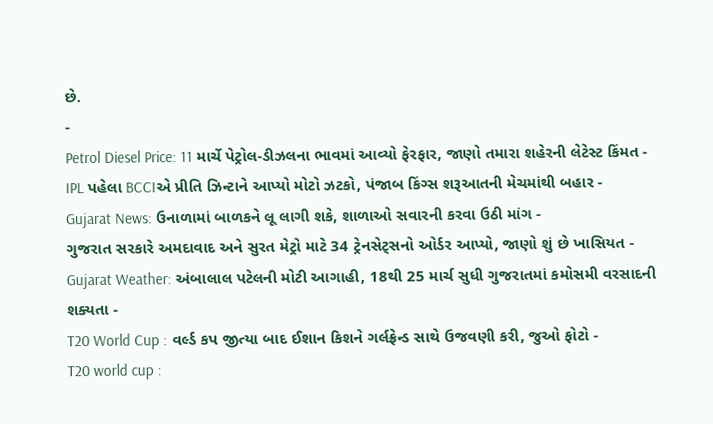છે.
-
Petrol Diesel Price: 11 માર્ચે પેટ્રોલ-ડીઝલના ભાવમાં આવ્યો ફેરફાર, જાણો તમારા શહેરની લેટેસ્ટ કિંમત -
IPL પહેલા BCCIએ પ્રીતિ ઝિન્ટાને આપ્યો મોટો ઝટકો, પંજાબ કિંગ્સ શરૂઆતની મેચમાંથી બહાર -
Gujarat News: ઉનાળામાં બાળકને લૂ લાગી શકે, શાળાઓ સવારની કરવા ઉઠી માંગ -
ગુજરાત સરકારે અમદાવાદ અને સુરત મેટ્રો માટે 34 ટ્રેનસેટ્સનો ઓર્ડર આપ્યો, જાણો શું છે ખાસિયત -
Gujarat Weather: અંબાલાલ પટેલની મોટી આગાહી, 18થી 25 માર્ચ સુધી ગુજરાતમાં કમોસમી વરસાદની શક્યતા -
T20 World Cup : વર્લ્ડ કપ જીત્યા બાદ ઈશાન કિશને ગર્લફ્રેન્ડ સાથે ઉજવણી કરી, જુઓ ફોટો -
T20 world cup :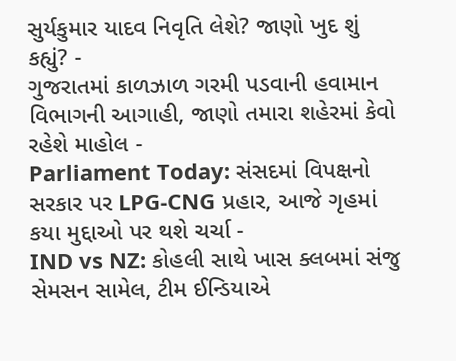સુર્યકુમાર યાદવ નિવૃતિ લેશે? જાણો ખુદ શું કહ્યું? -
ગુજરાતમાં કાળઝાળ ગરમી પડવાની હવામાન વિભાગની આગાહી, જાણો તમારા શહેરમાં કેવો રહેશે માહોલ -
Parliament Today: સંસદમાં વિપક્ષનો સરકાર પર LPG-CNG પ્રહાર, આજે ગૃહમાં કયા મુદ્દાઓ પર થશે ચર્ચા -
IND vs NZ: કોહલી સાથે ખાસ ક્લબમાં સંજુ સેમસન સામેલ, ટીમ ઈન્ડિયાએ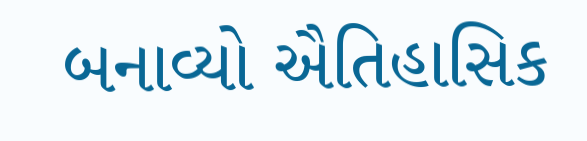બનાવ્યો ઐતિહાસિક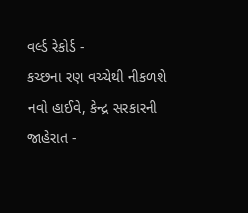વર્લ્ડ રેકોર્ડ -
કચ્છના રણ વચ્ચેથી નીકળશે નવો હાઈવે, કેન્દ્ર સરકારની જાહેરાત -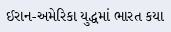ઈરાન-અમેરિકા યુદ્ધમાં ભારત કયા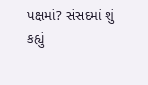પક્ષમાં? સંસદમાં શું કહ્યું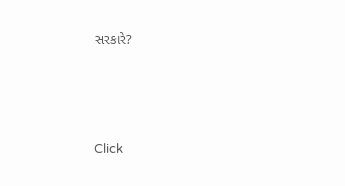સરકારે?





Click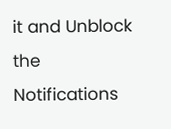it and Unblock the Notifications